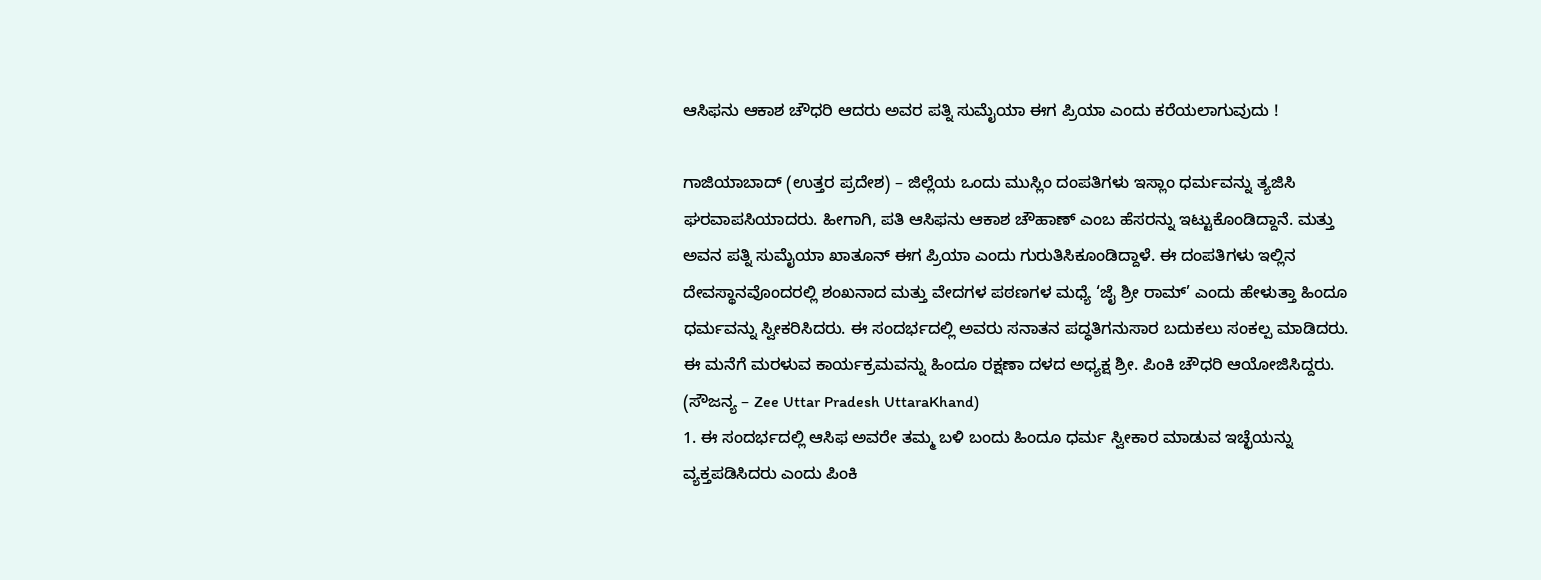ಆಸಿಫನು ಆಕಾಶ ಚೌಧರಿ ಆದರು ಅವರ ಪತ್ನಿ ಸುಮೈಯಾ ಈಗ ಪ್ರಿಯಾ ಎಂದು ಕರೆಯಲಾಗುವುದು !

ಗಾಜಿಯಾಬಾದ್ (ಉತ್ತರ ಪ್ರದೇಶ) – ಜಿಲ್ಲೆಯ ಒಂದು ಮುಸ್ಲಿಂ ದಂಪತಿಗಳು ಇಸ್ಲಾಂ ಧರ್ಮವನ್ನು ತ್ಯಜಿಸಿ ಘರವಾಪಸಿಯಾದರು. ಹೀಗಾಗಿ, ಪತಿ ಆಸಿಫನು ಆಕಾಶ ಚೌಹಾಣ್ ಎಂಬ ಹೆಸರನ್ನು ಇಟ್ಟುಕೊಂಡಿದ್ದಾನೆ. ಮತ್ತು ಅವನ ಪತ್ನಿ ಸುಮೈಯಾ ಖಾತೂನ್ ಈಗ ಪ್ರಿಯಾ ಎಂದು ಗುರುತಿಸಿಕೂಂಡಿದ್ದಾಳೆ. ಈ ದಂಪತಿಗಳು ಇಲ್ಲಿನ ದೇವಸ್ಥಾನವೊಂದರಲ್ಲಿ ಶಂಖನಾದ ಮತ್ತು ವೇದಗಳ ಪಠಣಗಳ ಮಧ್ಯೆ ‘ಜೈ ಶ್ರೀ ರಾಮ್’ ಎಂದು ಹೇಳುತ್ತಾ ಹಿಂದೂ ಧರ್ಮವನ್ನು ಸ್ವೀಕರಿಸಿದರು. ಈ ಸಂದರ್ಭದಲ್ಲಿ ಅವರು ಸನಾತನ ಪದ್ಧತಿಗನುಸಾರ ಬದುಕಲು ಸಂಕಲ್ಪ ಮಾಡಿದರು. ಈ ಮನೆಗೆ ಮರಳುವ ಕಾರ್ಯಕ್ರಮವನ್ನು ಹಿಂದೂ ರಕ್ಷಣಾ ದಳದ ಅಧ್ಯಕ್ಷ ಶ್ರೀ. ಪಿಂಕಿ ಚೌಧರಿ ಆಯೋಜಿಸಿದ್ದರು.
(ಸೌಜನ್ಯ – Zee Uttar Pradesh UttaraKhand)
1. ಈ ಸಂದರ್ಭದಲ್ಲಿ ಆಸಿಫ ಅವರೇ ತಮ್ಮ ಬಳಿ ಬಂದು ಹಿಂದೂ ಧರ್ಮ ಸ್ವೀಕಾರ ಮಾಡುವ ಇಚ್ಛೆಯನ್ನು ವ್ಯಕ್ತಪಡಿಸಿದರು ಎಂದು ಪಿಂಕಿ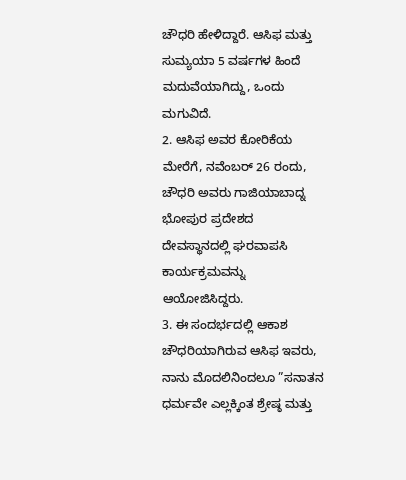ಚೌಧರಿ ಹೇಳಿದ್ದಾರೆ. ಆಸಿಫ ಮತ್ತು ಸುಮ್ಯಯಾ 5 ವರ್ಷಗಳ ಹಿಂದೆ ಮದುವೆಯಾಗಿದ್ದು, ಒಂದು ಮಗುವಿದೆ.
2. ಆಸಿಫ ಅವರ ಕೋರಿಕೆಯ ಮೇರೆಗೆ, ನವೆಂಬರ್ 26 ರಂದು, ಚೌಧರಿ ಅವರು ಗಾಜಿಯಾಬಾದ್ನ ಭೋಪುರ ಪ್ರದೇಶದ ದೇವಸ್ಥಾನದಲ್ಲಿ ಘರವಾಪಸಿ ಕಾರ್ಯಕ್ರಮವನ್ನು ಆಯೋಜಿಸಿದ್ದರು.
3. ಈ ಸಂದರ್ಭದಲ್ಲಿ ಆಕಾಶ ಚೌಧರಿಯಾಗಿರುವ ಆಸಿಫ ಇವರು, ನಾನು ಮೊದಲಿನಿಂದಲೂ ”ಸನಾತನ ಧರ್ಮವೇ ಎಲ್ಲಕ್ಕಿಂತ ಶ್ರೇಷ್ಠ ಮತ್ತು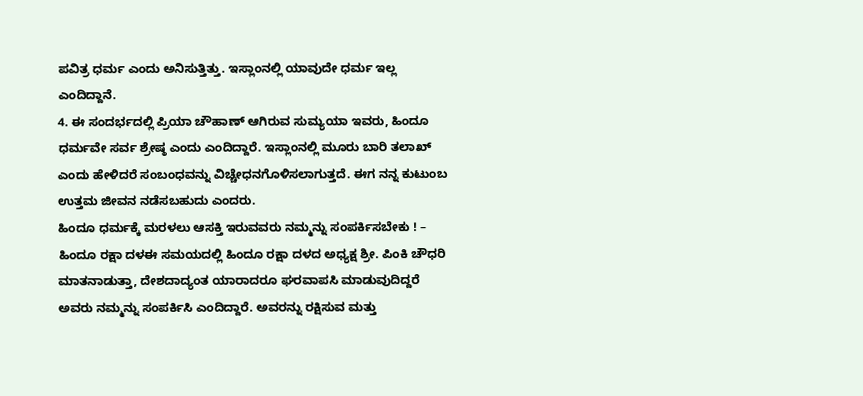ಪವಿತ್ರ ಧರ್ಮ ಎಂದು ಅನಿಸುತ್ತಿತ್ತು. ಇಸ್ಲಾಂನಲ್ಲಿ ಯಾವುದೇ ಧರ್ಮ ಇಲ್ಲ ಎಂದಿದ್ದಾನೆ.
4. ಈ ಸಂದರ್ಭದಲ್ಲಿ ಪ್ರಿಯಾ ಚೌಹಾಣ್ ಆಗಿರುವ ಸುಮ್ಯಯಾ ಇವರು, ಹಿಂದೂ ಧರ್ಮವೇ ಸರ್ವ ಶ್ರೇಷ್ಠ ಎಂದು ಎಂದಿದ್ದಾರೆ. ಇಸ್ಲಾಂನಲ್ಲಿ ಮೂರು ಬಾರಿ ತಲಾಖ್ ಎಂದು ಹೇಳಿದರೆ ಸಂಬಂಧವನ್ನು ವಿಚ್ಚೇಧನಗೊಳಿಸಲಾಗುತ್ತದೆ. ಈಗ ನನ್ನ ಕುಟುಂಬ ಉತ್ತಮ ಜೀವನ ನಡೆಸಬಹುದು ಎಂದರು.
ಹಿಂದೂ ಧರ್ಮಕ್ಕೆ ಮರಳಲು ಆಸಕ್ತಿ ಇರುವವರು ನಮ್ಮನ್ನು ಸಂಪರ್ಕಿಸಬೇಕು ! – ಹಿಂದೂ ರಕ್ಷಾ ದಳಈ ಸಮಯದಲ್ಲಿ ಹಿಂದೂ ರಕ್ಷಾ ದಳದ ಅಧ್ಯಕ್ಷ ಶ್ರೀ. ಪಿಂಕಿ ಚೌಧರಿ ಮಾತನಾಡುತ್ತಾ, ದೇಶದಾದ್ಯಂತ ಯಾರಾದರೂ ಘರವಾಪಸಿ ಮಾಡುವುದಿದ್ದರೆ ಅವರು ನಮ್ಮನ್ನು ಸಂಪರ್ಕಿಸಿ ಎಂದಿದ್ದಾರೆ. ಅವರನ್ನು ರಕ್ಷಿಸುವ ಮತ್ತು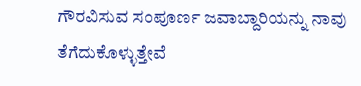ಗೌರವಿಸುವ ಸಂಪೂರ್ಣ ಜವಾಬ್ದಾರಿಯನ್ನು ನಾವು ತೆಗೆದುಕೊಳ್ಳುತ್ತೇವೆ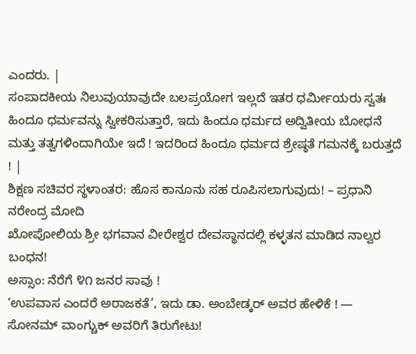ಎಂದರು. |
ಸಂಪಾದಕೀಯ ನಿಲುವುಯಾವುದೇ ಬಲಪ್ರಯೋಗ ಇಲ್ಲದೆ ಇತರ ಧರ್ಮೀಯರು ಸ್ವತಃ ಹಿಂದೂ ಧರ್ಮವನ್ನು ಸ್ವೀಕರಿಸುತ್ತಾರೆ, ಇದು ಹಿಂದೂ ಧರ್ಮದ ಅದ್ವಿತೀಯ ಬೋಧನೆ ಮತ್ತು ತತ್ವಗಳಿಂದಾಗಿಯೇ ಇದೆ ! ಇದರಿಂದ ಹಿಂದೂ ಧರ್ಮದ ಶ್ರೇಷ್ಠತೆ ಗಮನಕ್ಕೆ ಬರುತ್ತದೆ ! |
ಶಿಕ್ಷಣ ಸಚಿವರ ಸ್ಥಳಾಂತರ: ಹೊಸ ಕಾನೂನು ಸಹ ರೂಪಿಸಲಾಗುವುದು! – ಪ್ರಧಾನಿ ನರೇಂದ್ರ ಮೋದಿ
ಖೋಪೋಲಿಯ ಶ್ರೀ ಭಗವಾನ ವೀರೇಶ್ವರ ದೇವಸ್ಥಾನದಲ್ಲಿ ಕಳ್ಳತನ ಮಾಡಿದ ನಾಲ್ವರ ಬಂಧನ!
ಅಸ್ಸಾಂ: ನೆರೆಗೆ ೪೧ ಜನರ ಸಾವು !
‘ಉಪವಾಸ ಎಂದರೆ ಅರಾಜಕತೆ’, ಇದು ಡಾ. ಅಂಬೇಡ್ಕರ್ ಅವರ ಹೇಳಿಕೆ ! — ಸೋನಮ್ ವಾಂಗ್ಚುಕ್ ಅವರಿಗೆ ತಿರುಗೇಟು!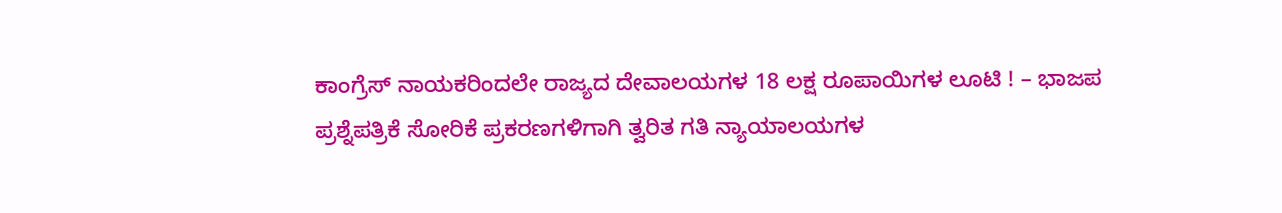ಕಾಂಗ್ರೆಸ್ ನಾಯಕರಿಂದಲೇ ರಾಜ್ಯದ ದೇವಾಲಯಗಳ 18 ಲಕ್ಷ ರೂಪಾಯಿಗಳ ಲೂಟಿ ! – ಭಾಜಪ
ಪ್ರಶ್ನೆಪತ್ರಿಕೆ ಸೋರಿಕೆ ಪ್ರಕರಣಗಳಿಗಾಗಿ ತ್ವರಿತ ಗತಿ ನ್ಯಾಯಾಲಯಗಳ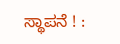ಸ್ಥಾಪನೆ ! :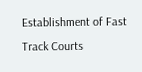Establishment of Fast Track Courts